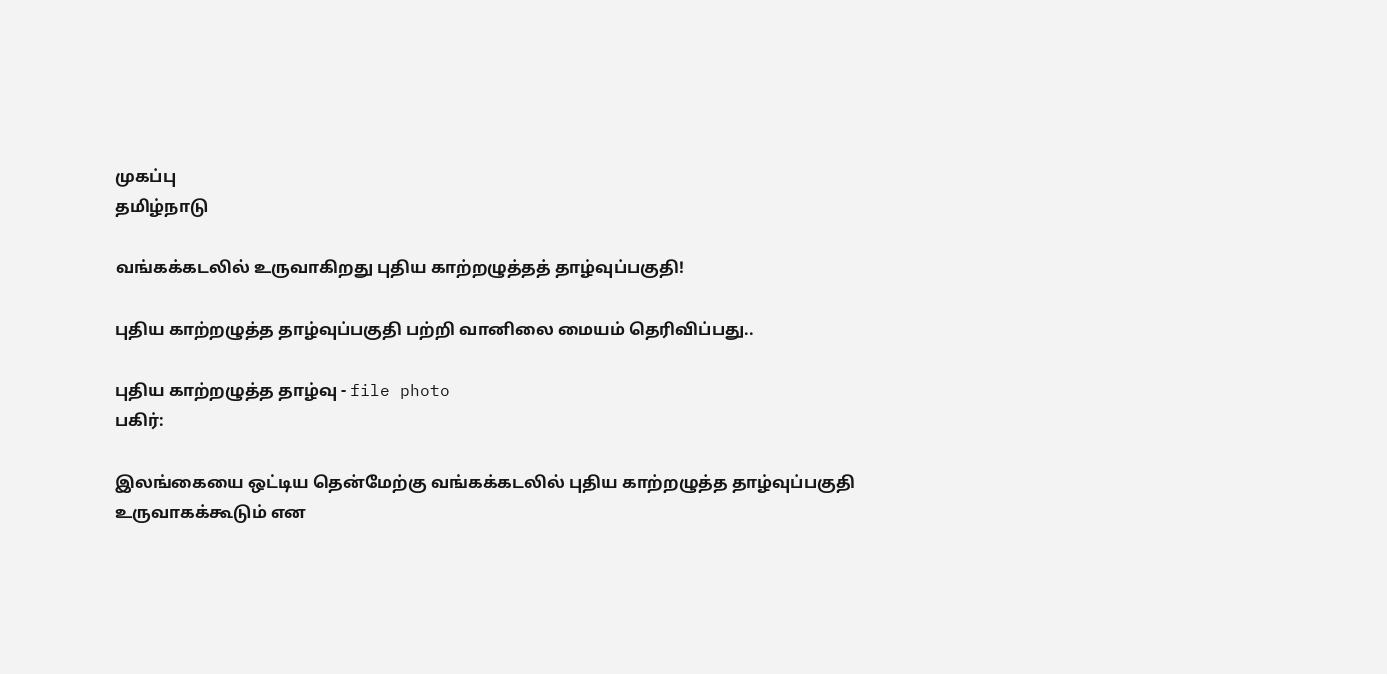முகப்பு
தமிழ்நாடு

வங்கக்கடலில் உருவாகிறது புதிய காற்றழுத்தத் தாழ்வுப்பகுதி!

புதிய காற்றழுத்த தாழ்வுப்பகுதி பற்றி வானிலை மையம் தெரிவிப்பது..

புதிய காற்றழுத்த தாழ்வு - file photo
பகிர்:

இலங்கையை ஒட்டிய தென்மேற்கு வங்கக்கடலில் புதிய காற்றழுத்த தாழ்வுப்பகுதி உருவாகக்கூடும் என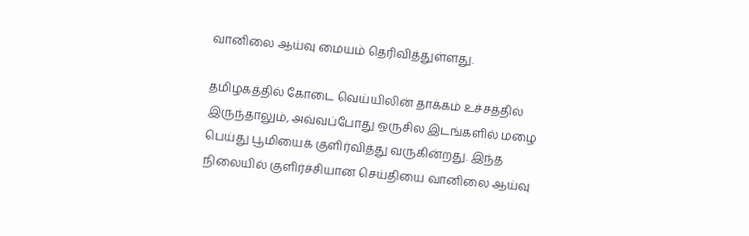வானிலை ஆய்வு மையம் தெரிவித்துள்ளது.

தமிழகத்தில் கோடை வெய்யிலின் தாக்கம் உச்சத்தில் இருந்தாலும், அவ்வப்போது ஒருசில இடங்களில் மழை பெய்து பூமியைக் குளிர்வித்து வருகின்றது. இந்த நிலையில் குளிர்ச்சியான செய்தியை வானிலை ஆய்வு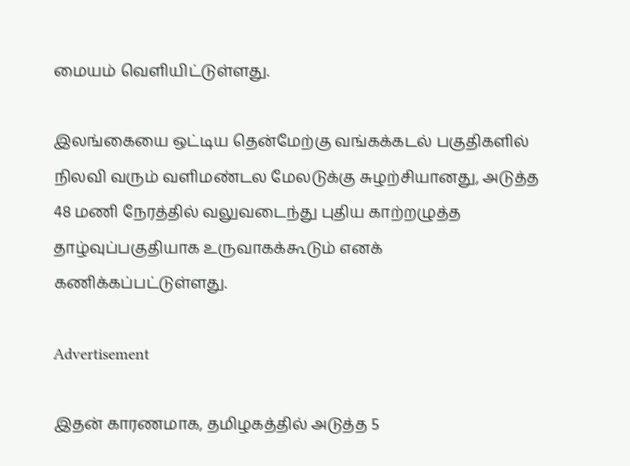மையம் வெளியிட்டுள்ளது.

இலங்கையை ஒட்டிய தென்மேற்கு வங்கக்கடல் பகுதிகளில் நிலவி வரும் வளிமண்டல மேலடுக்கு சுழற்சியானது, அடுத்த 48 மணி நேரத்தில் வலுவடைந்து புதிய காற்றழுத்த தாழ்வுப்பகுதியாக உருவாகக்கூடும் எனக் கணிக்கப்பட்டுள்ளது.

Advertisement

இதன் காரணமாக, தமிழகத்தில் அடுத்த 5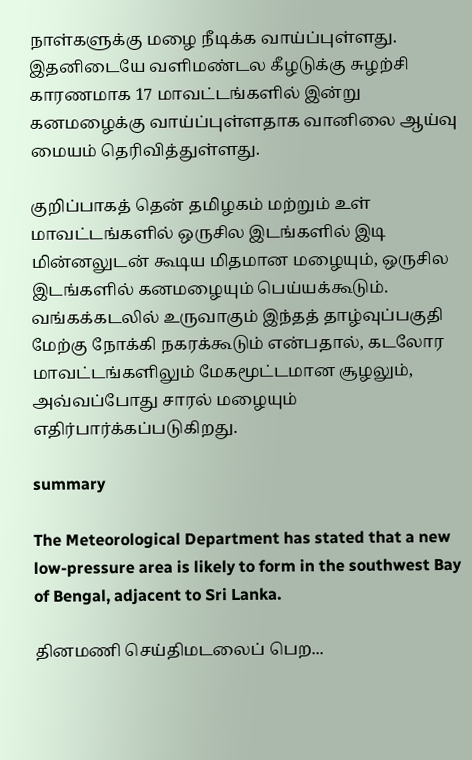நாள்களுக்கு மழை நீடிக்க வாய்ப்புள்ளது. இதனிடையே வளிமண்டல கீழடுக்கு சுழற்சி காரணமாக 17 மாவட்டங்களில் இன்று கனமழைக்கு வாய்ப்புள்ளதாக வானிலை ஆய்வு மையம் தெரிவித்துள்ளது.

குறிப்பாகத் தென் தமிழகம் மற்றும் உள் மாவட்டங்களில் ஒருசில இடங்களில் இடி மின்னலுடன் கூடிய மிதமான மழையும், ஒருசில இடங்களில் கனமழையும் பெய்யக்கூடும். வங்கக்கடலில் உருவாகும் இந்தத் தாழ்வுப்பகுதி மேற்கு நோக்கி நகரக்கூடும் என்பதால், கடலோர மாவட்டங்களிலும் மேகமூட்டமான சூழலும், அவ்வப்போது சாரல் மழையும் எதிர்பார்க்கப்படுகிறது.

summary

The Meteorological Department has stated that a new low-pressure area is likely to form in the southwest Bay of Bengal, adjacent to Sri Lanka.

தினமணி செய்திமடலைப் பெற...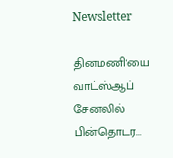Newsletter

தினமணி'யை வாட்ஸ்ஆப் சேனலில் பின்தொடர...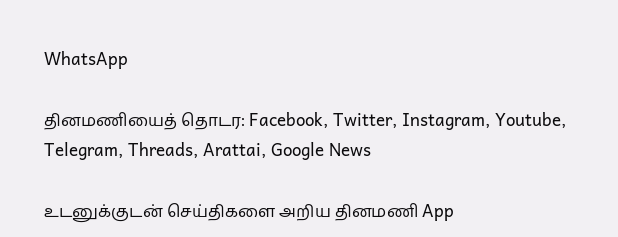WhatsApp

தினமணியைத் தொடர: Facebook, Twitter, Instagram, Youtube, Telegram, Threads, Arattai, Google News

உடனுக்குடன் செய்திகளை அறிய தினமணி App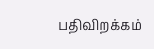பதிவிறக்கம்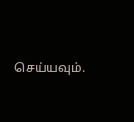செய்யவும்.